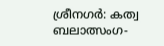ശ്രീനഗർ: കത്വ ബലാത്സംഗ-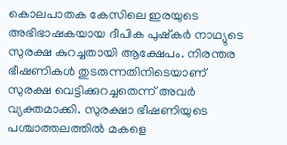കൊലപാതക കേസിലെ ഇരയുടെ അഭിഭാഷകയായ ദീപിക പുഷ്കർ നാഥ്യുടെ സുരക്ഷ കുറച്ചതായി ആക്ഷേപം. നിരന്തര ഭീഷണികൾ തുടരുന്നതിനിടെയാണ് സുരക്ഷ വെട്ടിക്കുറച്ചതെന്ന് അവർ വ്യക്തമാക്കി. സുരക്ഷാ ഭീഷണിയുടെ പശ്ചാത്തലത്തിൽ മകളെ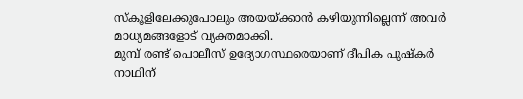സ്കൂളിലേക്കുപോലും അയയ്ക്കാൻ കഴിയുന്നില്ലെന്ന് അവർ മാധ്യമങ്ങളോട് വ്യക്തമാക്കി.
മുമ്പ് രണ്ട് പൊലീസ് ഉദ്യോഗസ്ഥരെയാണ് ദീപിക പുഷ്കർ നാഥിന്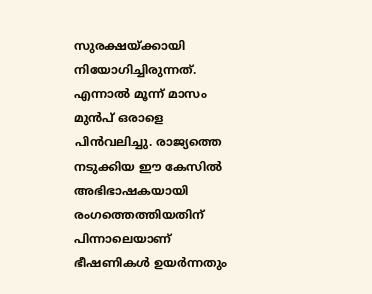സുരക്ഷയ്ക്കായി നിയോഗിച്ചിരുന്നത്. എന്നാൽ മൂന്ന് മാസം മുൻപ് ഒരാളെ പിൻവലിച്ചു. രാജ്യത്തെ നടുക്കിയ ഈ കേസിൽ അഭിഭാഷകയായി രംഗത്തെത്തിയതിന് പിന്നാലെയാണ് ഭീഷണികൾ ഉയർന്നതും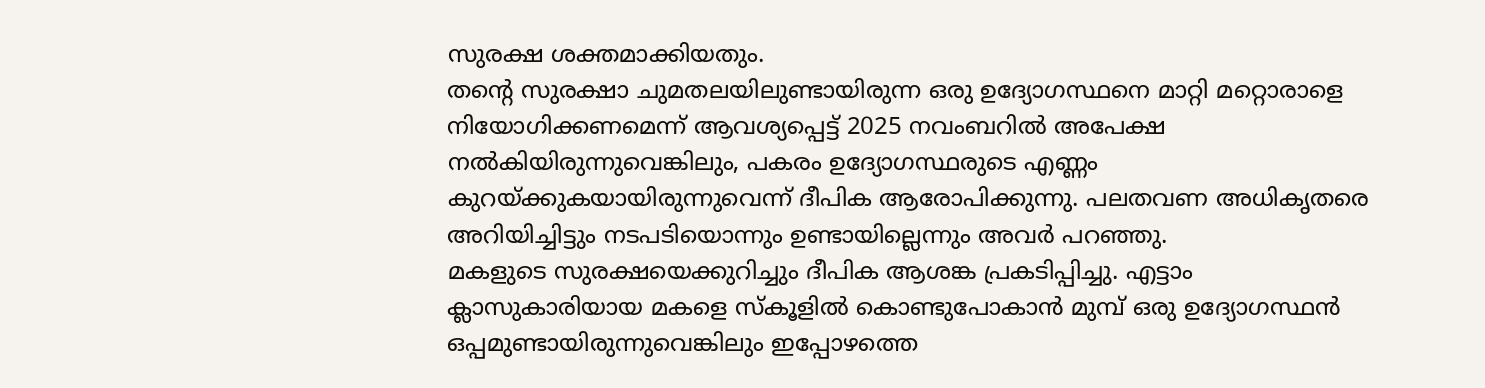സുരക്ഷ ശക്തമാക്കിയതും.
തന്റെ സുരക്ഷാ ചുമതലയിലുണ്ടായിരുന്ന ഒരു ഉദ്യോഗസ്ഥനെ മാറ്റി മറ്റൊരാളെ നിയോഗിക്കണമെന്ന് ആവശ്യപ്പെട്ട് 2025 നവംബറിൽ അപേക്ഷ നൽകിയിരുന്നുവെങ്കിലും, പകരം ഉദ്യോഗസ്ഥരുടെ എണ്ണം കുറയ്ക്കുകയായിരുന്നുവെന്ന് ദീപിക ആരോപിക്കുന്നു. പലതവണ അധികൃതരെ അറിയിച്ചിട്ടും നടപടിയൊന്നും ഉണ്ടായില്ലെന്നും അവർ പറഞ്ഞു.
മകളുടെ സുരക്ഷയെക്കുറിച്ചും ദീപിക ആശങ്ക പ്രകടിപ്പിച്ചു. എട്ടാം ക്ലാസുകാരിയായ മകളെ സ്കൂളിൽ കൊണ്ടുപോകാൻ മുമ്പ് ഒരു ഉദ്യോഗസ്ഥൻ ഒപ്പമുണ്ടായിരുന്നുവെങ്കിലും ഇപ്പോഴത്തെ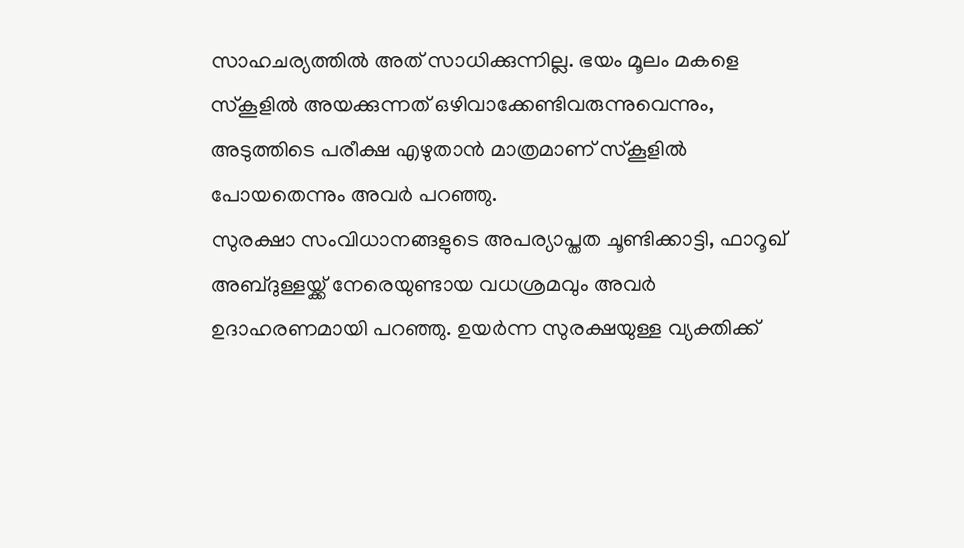സാഹചര്യത്തിൽ അത് സാധിക്കുന്നില്ല. ഭയം മൂലം മകളെ സ്കൂളിൽ അയക്കുന്നത് ഒഴിവാക്കേണ്ടിവരുന്നുവെന്നും, അടുത്തിടെ പരീക്ഷ എഴുതാൻ മാത്രമാണ് സ്കൂളിൽ പോയതെന്നും അവർ പറഞ്ഞു.
സുരക്ഷാ സംവിധാനങ്ങളുടെ അപര്യാപ്തത ചൂണ്ടിക്കാട്ടി, ഫാറൂഖ് അബ്ദുള്ളയ്ക്ക് നേരെയുണ്ടായ വധശ്രമവും അവർ ഉദാഹരണമായി പറഞ്ഞു. ഉയർന്ന സുരക്ഷയുള്ള വ്യക്തിക്ക്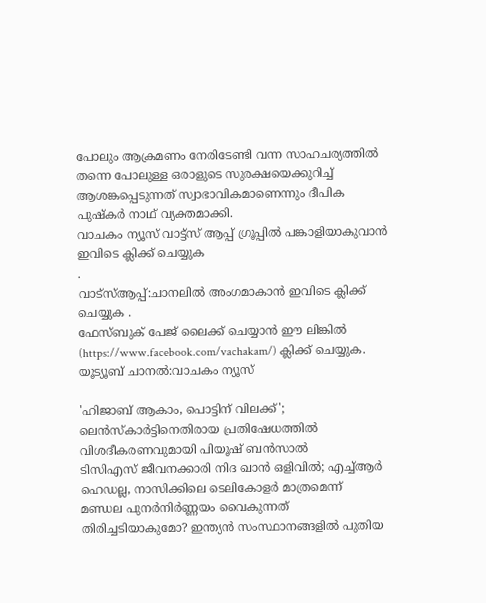പോലും ആക്രമണം നേരിടേണ്ടി വന്ന സാഹചര്യത്തിൽ തന്നെ പോലുള്ള ഒരാളുടെ സുരക്ഷയെക്കുറിച്ച് ആശങ്കപ്പെടുന്നത് സ്വാഭാവികമാണെന്നും ദീപിക പുഷ്കർ നാഥ് വ്യക്തമാക്കി.
വാചകം ന്യൂസ് വാട്ട്സ് ആപ്പ് ഗ്രൂപ്പിൽ പങ്കാളിയാകുവാൻ
ഇവിടെ ക്ലിക്ക് ചെയ്യുക
.
വാട്സ്ആപ്പ്:ചാനലിൽ അംഗമാകാൻ ഇവിടെ ക്ലിക്ക് ചെയ്യുക .
ഫേസ്ബുക് പേജ് ലൈക്ക് ചെയ്യാൻ ഈ ലിങ്കിൽ (https://www.facebook.com/vachakam/) ക്ലിക്ക് ചെയ്യുക.
യൂട്യൂബ് ചാനൽ:വാചകം ന്യൂസ്

'ഹിജാബ് ആകാം, പൊട്ടിന് വിലക്ക്'; ലെൻസ്കാർട്ടിനെതിരായ പ്രതിഷേധത്തിൽ വിശദീകരണവുമായി പിയൂഷ് ബൻസാൽ
ടിസിഎസ് ജീവനക്കാരി നിദ ഖാൻ ഒളിവിൽ; എച്ച്ആർ ഹെഡല്ല, നാസിക്കിലെ ടെലികോളർ മാത്രമെന്ന്
മണ്ഡല പുനർനിർണ്ണയം വൈകുന്നത് തിരിച്ചടിയാകുമോ? ഇന്ത്യൻ സംസ്ഥാനങ്ങളിൽ പുതിയ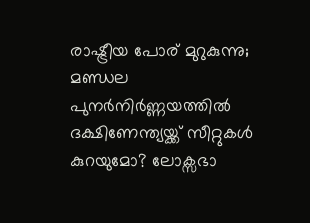രാഷ്ട്രീയ പോര് മുറുകുന്നു;
മണ്ഡല പുനർനിർണ്ണയത്തിൽ ദക്ഷിണേന്ത്യയ്ക്ക് സീറ്റുകൾ കുറയുമോ? ലോക്സഭാ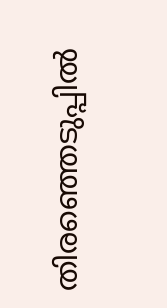തിരഞ്ഞെടുപ്പിൽ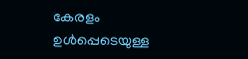കേരളം ഉൾപ്പെടെയുള്ള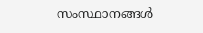സംസ്ഥാനങ്ങൾ